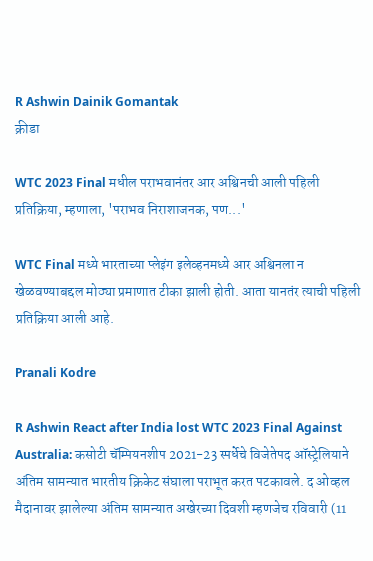R Ashwin Dainik Gomantak
क्रीडा

WTC 2023 Final मधील पराभवानंतर आर अश्विनची आली पहिली प्रतिक्रिया, म्हणाला, 'पराभव निराशाजनक, पण...'

WTC Final मध्ये भारताच्या प्लेइंग इलेव्हनमध्ये आर अश्विनला न खेळवण्याबद्दल मोठ्या प्रमाणात टीका झाली होती. आता यानतंर त्याची पहिली प्रतिक्रिया आली आहे.

Pranali Kodre

R Ashwin React after India lost WTC 2023 Final Against Australia: कसोटी चॅम्पियनशीप 2021-23 स्पर्धेचे विजेतेपद ऑस्ट्रेलियाने अंतिम सामन्यात भारतीय क्रिकेट संघाला पराभूत करत पटकावले. द ओव्हल मैदानावर झालेल्या अंतिम सामन्यात अखेरच्या दिवशी म्हणजेच रविवारी (11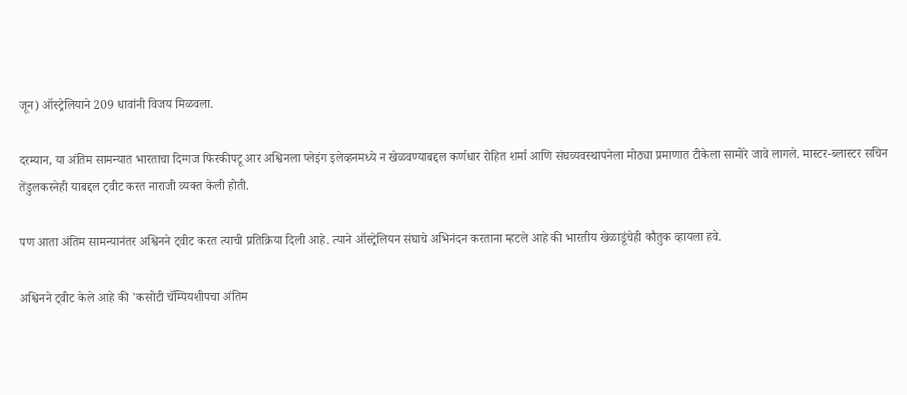जून) ऑस्ट्रेलियाने 209 धावांनी विजय मिळवला.

दरम्यान, या अंतिम सामन्यात भारताचा दिग्गज फिरकीपटू आर अश्विनला प्लेइंग इलेव्हनमध्ये न खेळवण्याबद्दल कर्णधार रोहित शर्मा आणि संघव्यवस्थापनेला मोठ्या प्रमाणात टीकेला सामोरे जावे लागले. मास्टर-ब्लास्टर सचिन तेंडुलकरनेही याबद्दल ट्वीट करत नाराजी व्यक्त केली होती.

पण आता अंतिम सामन्यानंतर अश्विनने ट्वीट करत त्याची प्रतिक्रिया दिली आहे. त्याने ऑस्ट्रेलियन संघाचे अभिनंदन करताना म्हटले आहे की भारतीय खेळाडूंचेही कौतुक व्हायला हवे.

अश्विनने ट्वीट केले आहे की 'कसोटी चॅम्पियशीपचा अंतिम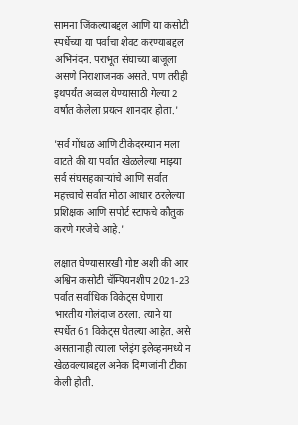सामना जिंकल्याबद्दल आणि या कसोटी स्पर्धेच्या या पर्वाचा शेवट करण्याबद्दल अभिनंदन. पराभूत संघाच्या बाजूला असणे निराशाजनक असते. पण तरीही इथपर्यंत अव्वल येण्यासाठी गेल्या 2 वर्षात केलेला प्रयत्न शानदार होता.'

'सर्व गोंधळ आणि टीकेदरम्यान मला वाटते की या पर्वात खेळलेल्या माझ्या सर्व संघसहकाऱ्यांचे आणि सर्वात महत्त्वाचे सर्वात मोठा आधार ठरलेल्या प्रशिक्षक आणि सपोर्ट स्टाफचे कौतुक करणे गरजेचे आहे.'

लक्षात घेण्यासारखी गोष्ट अशी की आर अश्विन कसोटी चॅम्पियनशीप 2021-23 पर्वात सर्वाधिक विकेट्स घेणारा भारतीय गोलंदाज ठरला. त्याने या स्पर्धेत 61 विकेट्स घेतल्या आहेत. असे असतानाही त्याला प्लेइंग इलेव्हनमध्ये न खेळवल्याबद्दल अनेक दिग्गजांनी टीका केली होती.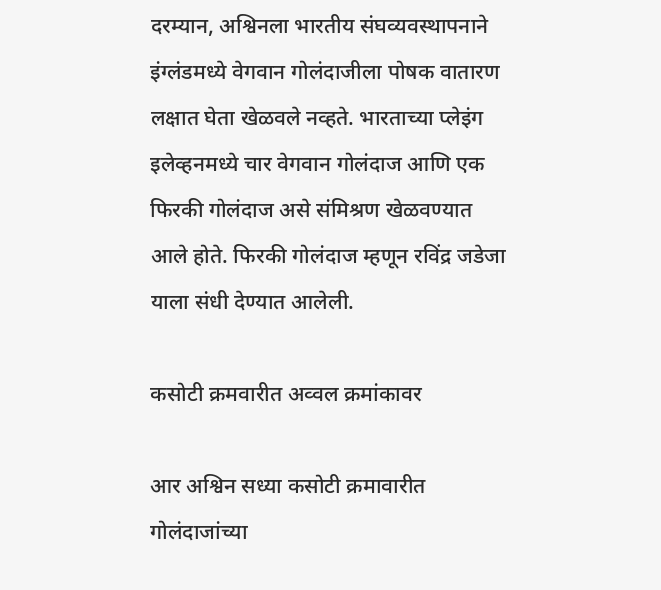दरम्यान, अश्विनला भारतीय संघव्यवस्थापनाने इंग्लंडमध्ये वेगवान गोलंदाजीला पोषक वातारण लक्षात घेता खेळवले नव्हते. भारताच्या प्लेइंग इलेव्हनमध्ये चार वेगवान गोलंदाज आणि एक फिरकी गोलंदाज असे संमिश्रण खेळवण्यात आले होते. फिरकी गोलंदाज म्हणून रविंद्र जडेजा याला संधी देण्यात आलेली.

कसोटी क्रमवारीत अव्वल क्रमांकावर

आर अश्विन सध्या कसोटी क्रमावारीत गोलंदाजांच्या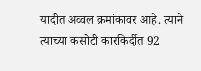यादीत अव्वल क्रमांकावर आहे. त्याने त्याच्या कसोटी कारकिर्दीत 92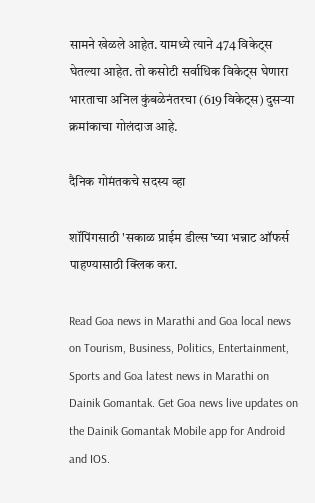सामने खेळले आहेत. यामध्ये त्याने 474 विकेट्स घेतल्या आहेत. तो कसोटी सर्वाधिक विकेट्स घेणारा भारताचा अनिल कुंबळेनंतरचा (619 विकेट्स) दुसऱ्या क्रमांकाचा गोलंदाज आहे.

दैनिक गोमंतकचे सदस्य व्हा

शॉपिंगसाठी 'सकाळ प्राईम डील्स'च्या भन्नाट ऑफर्स पाहण्यासाठी क्लिक करा.

Read Goa news in Marathi and Goa local news on Tourism, Business, Politics, Entertainment, Sports and Goa latest news in Marathi on Dainik Gomantak. Get Goa news live updates on the Dainik Gomantak Mobile app for Android and IOS.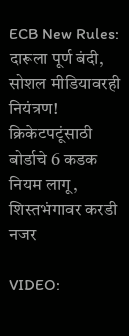ECB New Rules: दारूला पूर्ण बंदी, सोशल मीडियावरही नियंत्रण! क्रिकेटपटूंसाठी बोर्डाचे 6 कडक नियम लागू, शिस्तभंगावर करडी नजर

VIDEO: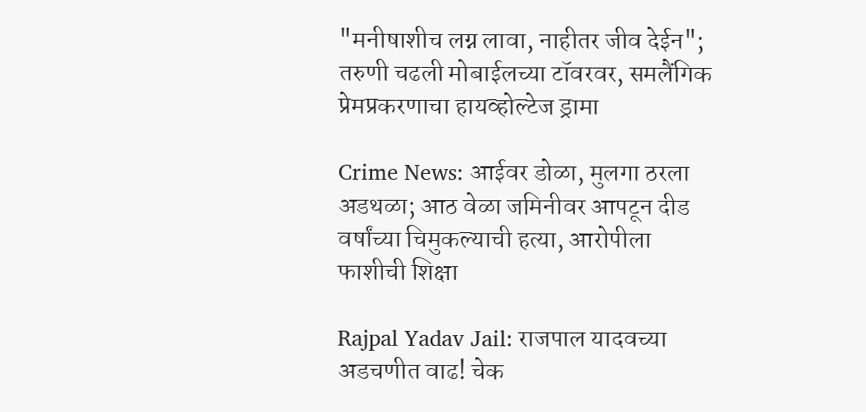"मनीषाशीच लग्न लावा, नाहीतर जीव देईन"; तरुणी चढली मोबाईलच्या टॉवरवर, समलैंगिक प्रेमप्रकरणाचा हायव्होल्टेज ड्रामा

Crime News: आईवर डोळा, मुलगा ठरला अडथळा; आठ वेळा जमिनीवर आपटून दीड वर्षांच्या चिमुकल्याची हत्या, आरोपीला फाशीची शिक्षा

Rajpal Yadav Jail: राजपाल यादवच्या अडचणीत वाढ! चेक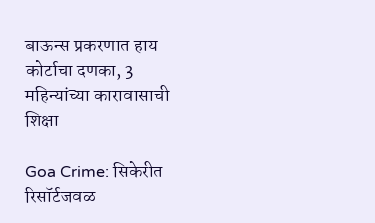बाऊन्स प्रकरणात हाय कोर्टाचा दणका, 3 महिन्यांच्या कारावासाची शिक्षा

Goa Crime: सिकेरीत रिसॉर्टजवळ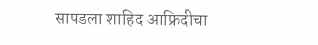सापडला शाहिद आफ्रिदीचा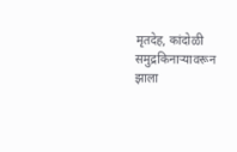मृतदेह, कांदोळी समुद्रकिनाऱ्यावरून झाला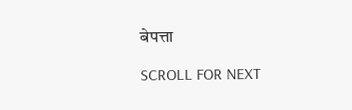बेपत्ता

SCROLL FOR NEXT